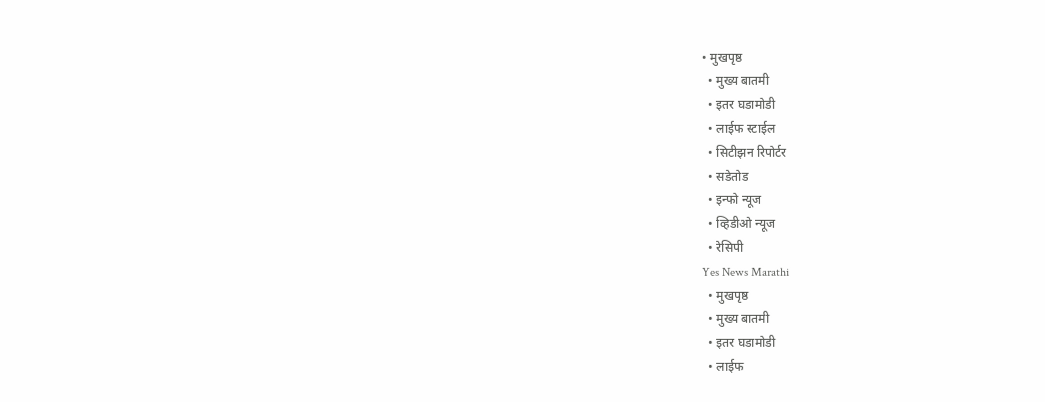• मुखपृष्ठ
  • मुख्य बातमी
  • इतर घडामोडी
  • लाईफ स्टाईल
  • सिटीझन रिपोर्टर
  • सडेतोड
  • इन्फो न्यूज
  • व्हिडीओ न्यूज
  • रेसिपी
Yes News Marathi
  • मुखपृष्ठ
  • मुख्य बातमी
  • इतर घडामोडी
  • लाईफ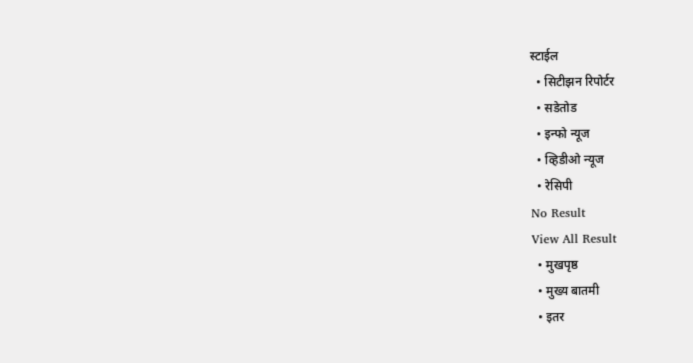स्टाईल
  • सिटीझन रिपोर्टर
  • सडेतोड
  • इन्फो न्यूज
  • व्हिडीओ न्यूज
  • रेसिपी
No Result
View All Result
  • मुखपृष्ठ
  • मुख्य बातमी
  • इतर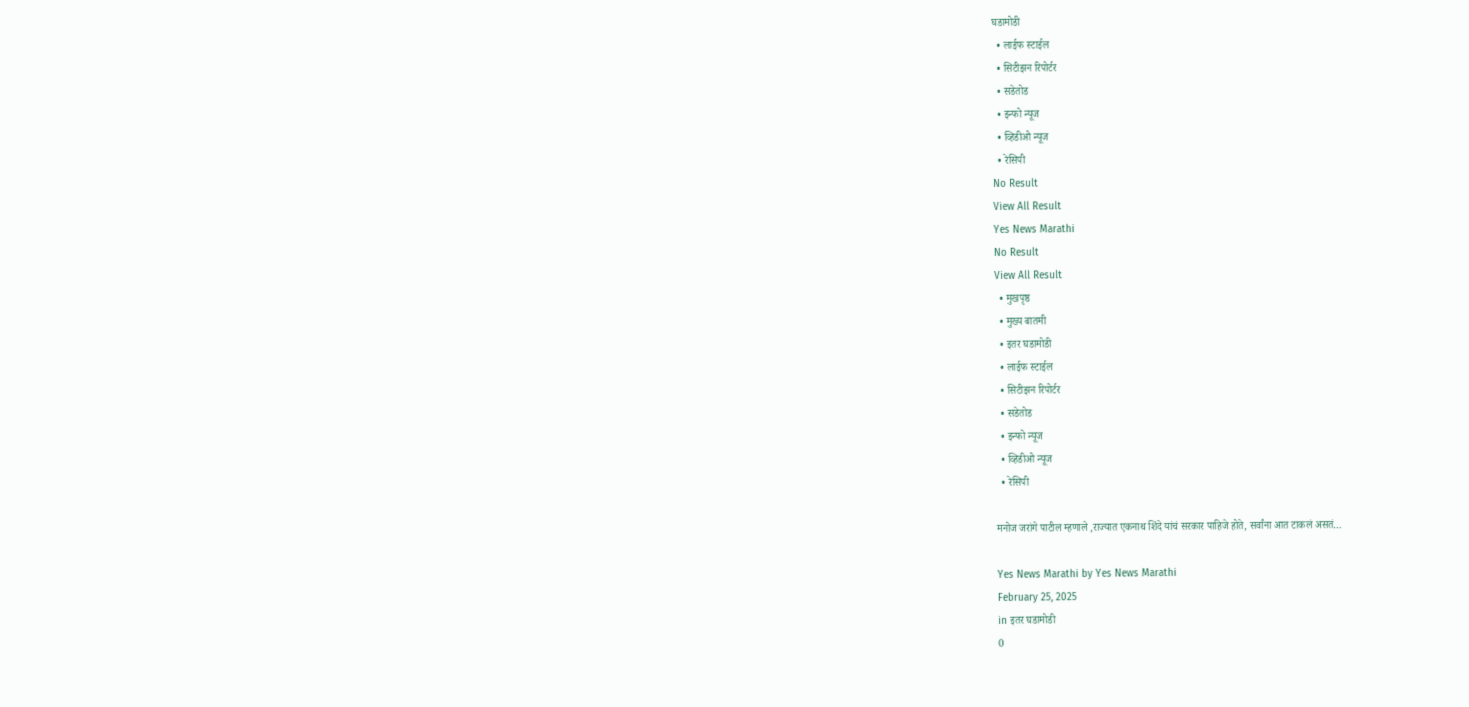घडामोडी
  • लाईफ स्टाईल
  • सिटीझन रिपोर्टर
  • सडेतोड
  • इन्फो न्यूज
  • व्हिडीओ न्यूज
  • रेसिपी
No Result
View All Result
Yes News Marathi
No Result
View All Result
  • मुखपृष्ठ
  • मुख्य बातमी
  • इतर घडामोडी
  • लाईफ स्टाईल
  • सिटीझन रिपोर्टर
  • सडेतोड
  • इन्फो न्यूज
  • व्हिडीओ न्यूज
  • रेसिपी

मनोज जरांगे पाटील म्हणाले ,राज्यात एकनाथ शिंदे यांचं सरकार पाहिजे होते, सर्वांना आत टाकलं असतं…

Yes News Marathi by Yes News Marathi
February 25, 2025
in इतर घडामोडी
0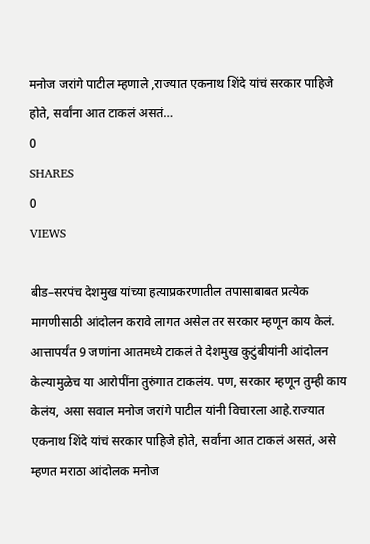मनोज जरांगे पाटील म्हणाले ,राज्यात एकनाथ शिंदे यांचं सरकार पाहिजे होते, सर्वांना आत टाकलं असतं…
0
SHARES
0
VIEWS

बीड–सरपंच देशमुख यांच्या हत्याप्रकरणातील तपासाबाबत प्रत्येक मागणीसाठी आंदोलन करावे लागत असेल तर सरकार म्हणून काय केलं. आत्तापर्यंत 9 जणांना आतमध्ये टाकलं ते देशमुख कुटुंबीयांनी आंदोलन केल्यामुळेच या आरोपींना तुरुंगात टाकलंय. पण, सरकार म्हणून तुम्ही काय केलंय, असा सवाल मनोज जरांगे पाटील यांनी विचारला आहे.राज्यात एकनाथ शिंदे यांचं सरकार पाहिजे होते, सर्वांना आत टाकलं असतं, असे म्हणत मराठा आंदोलक मनोज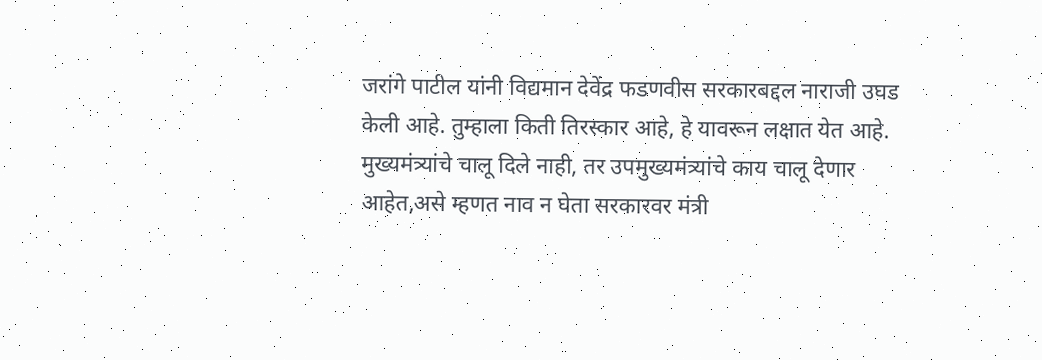जरांगे पाटील यांनी विद्यमान देवेंद्र फडणवीस सरकारबद्दल नाराजी उघड केली आहे. तुम्हाला किती तिरस्कार आहे, हे यावरून लक्षात येत आहे. मुख्यमंत्र्यांचे चालू दिले नाही, तर उपमुख्यमंत्र्यांचे काय चालू देणार आहेत,असे म्हणत नाव न घेता सरकारवर मंत्री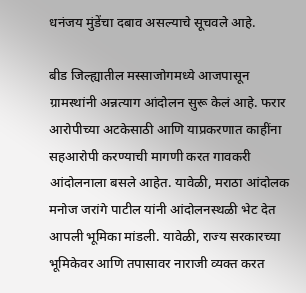धनंजय मुंडेंचा दबाव असल्याचे सूचवले आहे.

बीड जिल्ह्यातील मस्साजोगमध्ये आजपासून ग्रामस्थांनी अन्नत्याग आंदोलन सुरू केलं आहे. फरार आरोपीच्या अटकेसाठी आणि याप्रकरणात काहींना सहआरोपी करण्याची मागणी करत गावकरी आंदोलनाला बसले आहेत. यावेळी, मराठा आंदोलक मनोज जरांगे पाटील यांनी आंदोलनस्थळी भेट देत आपली भूमिका मांडली. यावेळी, राज्य सरकारच्या भूमिकेवर आणि तपासावर नाराजी व्यक्त करत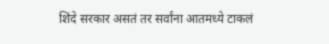शिंदे सरकार असतं तर सर्वांना आतमध्ये टाकलं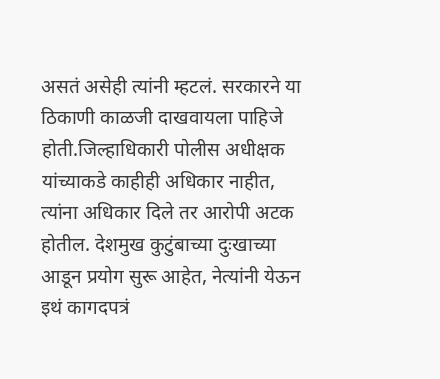असतं असेही त्यांनी म्हटलं. सरकारने या ठिकाणी काळजी दाखवायला पाहिजे होती.जिल्हाधिकारी पोलीस अधीक्षक यांच्याकडे काहीही अधिकार नाहीत, त्यांना अधिकार दिले तर आरोपी अटक होतील. देशमुख कुटुंबाच्या दुःखाच्या आडून प्रयोग सुरू आहेत, नेत्यांनी येऊन इथं कागदपत्रं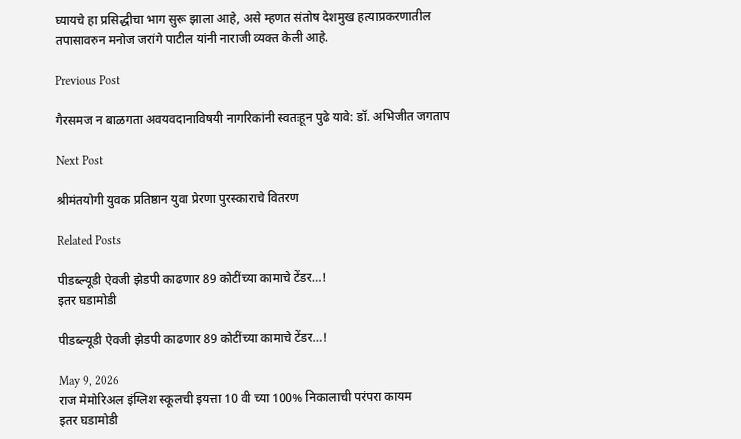घ्यायचे हा प्रसिद्धीचा भाग सुरू झाला आहे, असे म्हणत संतोष देशमुख हत्याप्रकरणातील तपासावरुन मनोज जरांगे पाटील यांनी नाराजी व्यक्त केली आहे.

Previous Post

गैरसमज न बाळगता अवयवदानाविषयी नागरिकांनी स्वतःहून पुढे यावे: डॉ. अभिजीत जगताप

Next Post

श्रीमंतयोगी युवक प्रतिष्ठान युवा प्रेरणा पुरस्काराचे वितरण

Related Posts

पीडब्ल्यूडी ऐवजी झेडपी काढणार 89 कोटींच्या कामाचे टेंडर…!
इतर घडामोडी

पीडब्ल्यूडी ऐवजी झेडपी काढणार 89 कोटींच्या कामाचे टेंडर…!

May 9, 2026
राज मेमोरिअल इंग्लिश स्कूलची इयत्ता 10 वी च्या 100% निकालाची परंपरा कायम
इतर घडामोडी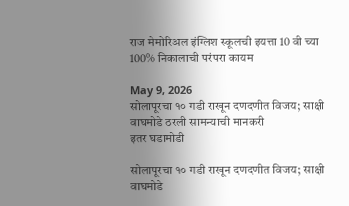राज मेमोरिअल इंग्लिश स्कूलची इयत्ता 10 वी च्या 100% निकालाची परंपरा कायम

May 9, 2026
सोलापूरचा १० गडी राखून दणदणीत विजय; साक्षी वाघमोडे ठरली सामन्याची मानकरी
इतर घडामोडी

सोलापूरचा १० गडी राखून दणदणीत विजय; साक्षी वाघमोडे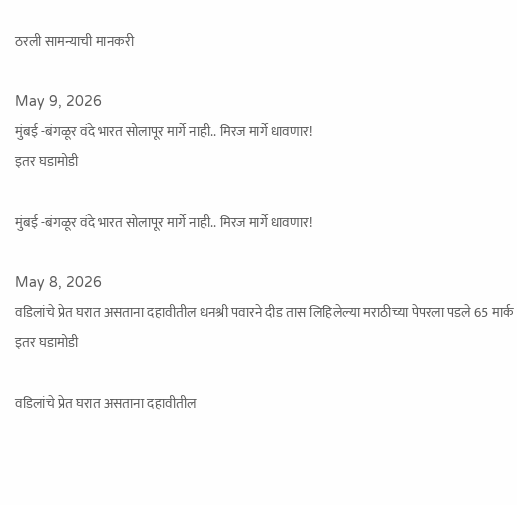ठरली सामन्याची मानकरी

May 9, 2026
मुंबई -बंगळूर वंदे भारत सोलापूर मार्गे नाही.. मिरज मार्गे धावणार!
इतर घडामोडी

मुंबई -बंगळूर वंदे भारत सोलापूर मार्गे नाही.. मिरज मार्गे धावणार!

May 8, 2026
वडिलांचे प्रेत घरात असताना दहावीतील धनश्री पवारने दीड तास लिहिलेल्या मराठीच्या पेपरला पडले 65 मार्क
इतर घडामोडी

वडिलांचे प्रेत घरात असताना दहावीतील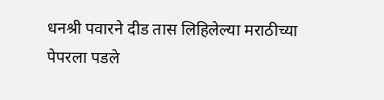धनश्री पवारने दीड तास लिहिलेल्या मराठीच्या पेपरला पडले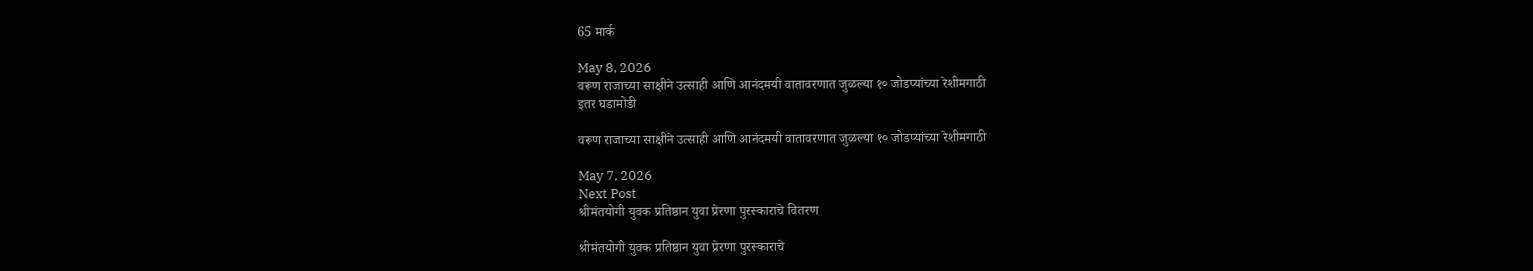65 मार्क

May 8, 2026
वरूण राजाच्या साक्षीने उत्साही आणि आनंदमयी वातावरणात जुळल्या १० जोडप्यांच्या रेशीमगाठी
इतर घडामोडी

वरूण राजाच्या साक्षीने उत्साही आणि आनंदमयी वातावरणात जुळल्या १० जोडप्यांच्या रेशीमगाठी

May 7, 2026
Next Post
श्रीमंतयोगी युवक प्रतिष्ठान युवा प्रेरणा पुरस्काराचे वितरण

श्रीमंतयोगी युवक प्रतिष्ठान युवा प्रेरणा पुरस्काराचे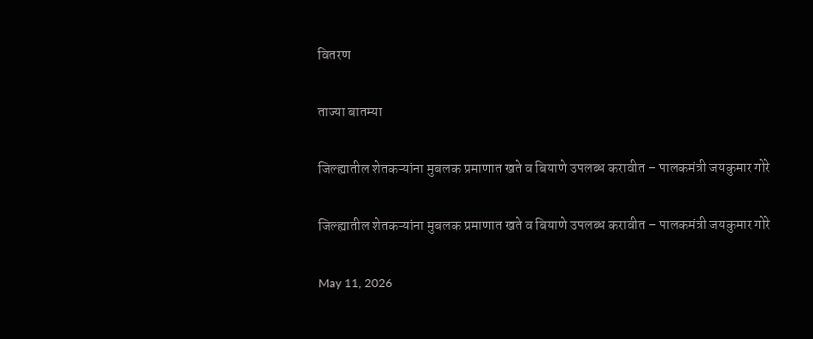वितरण

ताज्या बातम्या

जिल्ह्यातील शेतकऱ्यांना मुबलक प्रमाणात खते व बियाणे उपलब्ध करावीत – पालकमंत्री जयकुमार गोरे

जिल्ह्यातील शेतकऱ्यांना मुबलक प्रमाणात खते व बियाणे उपलब्ध करावीत – पालकमंत्री जयकुमार गोरे

May 11, 2026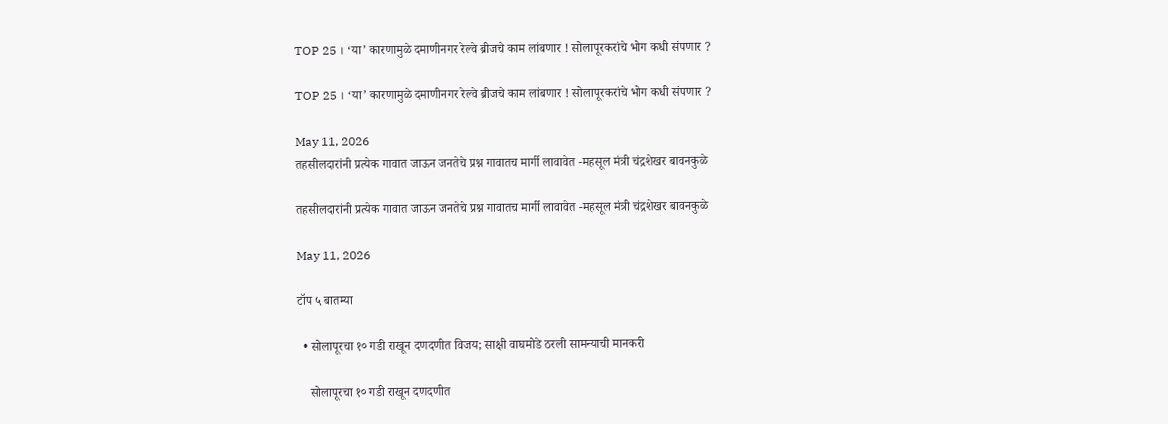TOP 25 । ‘या’ कारणामुळे दमाणीनगर रेल्वे ब्रीजचे काम लांबणार ! सोलापूरकरांचे भोग कधी संपणार ?

TOP 25 । ‘या’ कारणामुळे दमाणीनगर रेल्वे ब्रीजचे काम लांबणार ! सोलापूरकरांचे भोग कधी संपणार ?

May 11, 2026
तहसीलदारांनी प्रत्येक गावात जाऊन जनतेचे प्रश्न गावातच मार्गी लावावेत -महसूल मंत्री चंद्रशेखर बावनकुळे

तहसीलदारांनी प्रत्येक गावात जाऊन जनतेचे प्रश्न गावातच मार्गी लावावेत -महसूल मंत्री चंद्रशेखर बावनकुळे

May 11, 2026

टॉप ५ बातम्या

  • सोलापूरचा १० गडी राखून दणदणीत विजय; साक्षी वाघमोडे ठरली सामन्याची मानकरी

    सोलापूरचा १० गडी राखून दणदणीत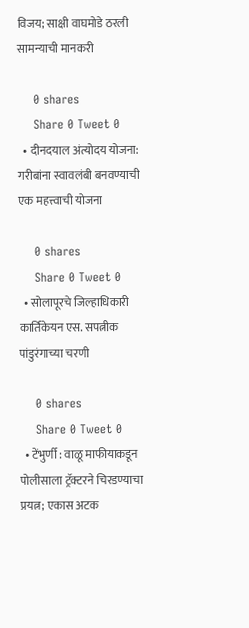विजय; साक्षी वाघमोडे ठरली सामन्याची मानकरी

    0 shares
    Share 0 Tweet 0
  • दीनदयाल अंत्योदय योजना: गरीबांना स्वावलंबी बनवण्याची एक महत्त्वाची योजना

    0 shares
    Share 0 Tweet 0
  • सोलापूरचे जिल्हाधिकारी कार्तिकेयन एस. सपत्नीक पांडुरंगाच्या चरणी

    0 shares
    Share 0 Tweet 0
  • टेंभुर्णी : वाळू माफीयाकडून पोलीसाला ट्रॅक्टरने चिरडण्याचा प्रयत्न; एकास अटक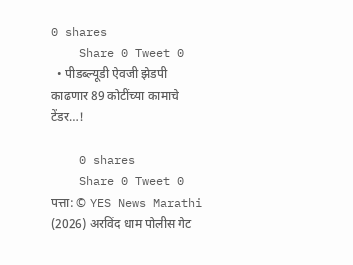0 shares
    Share 0 Tweet 0
  • पीडब्ल्यूडी ऐवजी झेडपी काढणार 89 कोटींच्या कामाचे टेंडर…!

    0 shares
    Share 0 Tweet 0
पत्ता: © YES News Marathi (2026) अरविंद धाम पोलीस गेट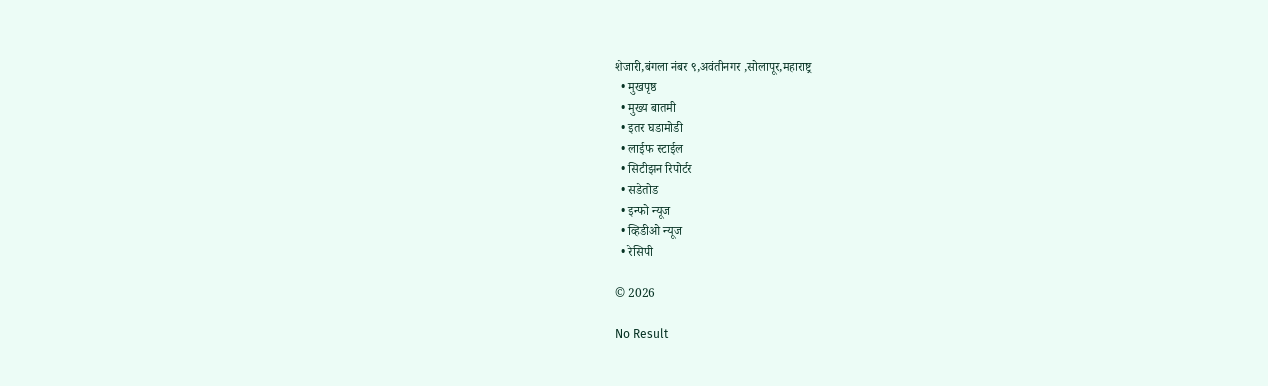शेजारी,बंगला नंबर ९,अवंतीनगर ,सोलापूर,महाराष्ट्र
  • मुखपृष्ठ
  • मुख्य बातमी
  • इतर घडामोडी
  • लाईफ स्टाईल
  • सिटीझन रिपोर्टर
  • सडेतोड
  • इन्फो न्यूज
  • व्हिडीओ न्यूज
  • रेसिपी

© 2026

No Result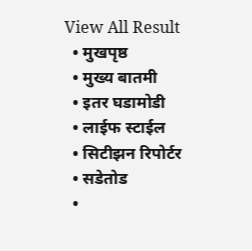View All Result
  • मुखपृष्ठ
  • मुख्य बातमी
  • इतर घडामोडी
  • लाईफ स्टाईल
  • सिटीझन रिपोर्टर
  • सडेतोड
  •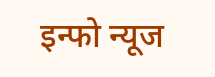इन्फो न्यूज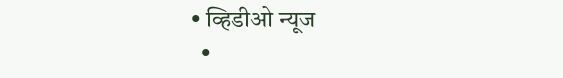• व्हिडीओ न्यूज
  •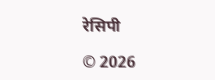रेसिपी

© 2026